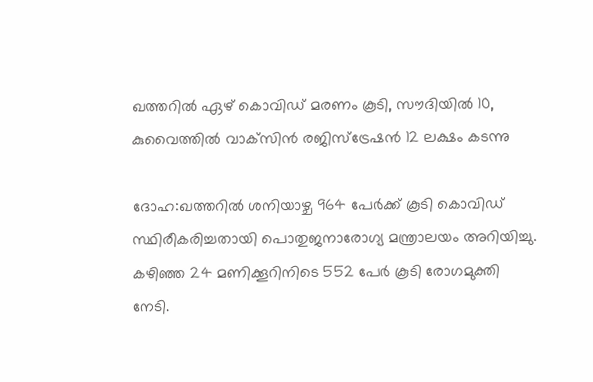ഖത്തറിൽ ഏഴ് കൊവിഡ് മരണം കൂടി, സൗദിയിൽ 10, കുവൈത്തില്‍ വാക്‌സിന്‍ രജിസ്ട്രേഷൻ 12 ലക്ഷം കടന്നു

ദോഹ:ഖത്തറില്‍ ശനിയാഴ്ച 964 പേര്‍ക്ക് കൂടി കൊവിഡ് സ്ഥിരീകരിച്ചതായി പൊതുജനാരോഗ്യ മന്ത്രാലയം അറിയിച്ചു. കഴിഞ്ഞ 24 മണിക്കൂറിനിടെ 552 പേര്‍ കൂടി രോഗമുക്തി നേടി.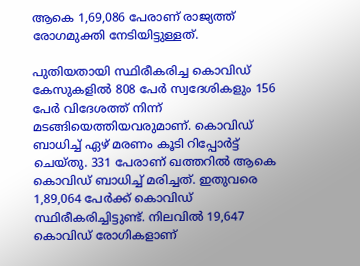ആകെ 1,69,086 പേരാണ് രാജ്യത്ത് രോഗമുക്തി നേടിയിട്ടുള്ളത്.

പുതിയതായി സ്ഥിരീകരിച്ച കൊവിഡ് കേസുകളില്‍ 808 പേര്‍ സ്വദേശികളും 156 പേര്‍ വിദേശത്ത് നിന്ന് മടങ്ങിയെത്തിയവരുമാണ്. കൊവിഡ് ബാധിച്ച് ഏഴ് മരണം കൂടി റിപ്പോര്‍ട്ട് ചെയ്തു. 331 പേരാണ് ഖത്തറില്‍ ആകെ കൊവിഡ് ബാധിച്ച് മരിച്ചത്. ഇതുവരെ 1,89,064 പേര്‍ക്ക് കൊവിഡ് സ്ഥിരീകരിച്ചിട്ടുണ്ട്. നിലവില്‍ 19,647 കൊവിഡ് രോഗികളാണ്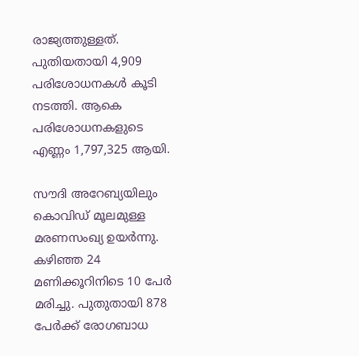രാജ്യത്തുള്ളത്. പുതിയതായി 4,909 പരിശോധനകള്‍ കൂടി നടത്തി. ആകെ പരിശോധനകളുടെ എണ്ണം 1,797,325 ആയി.

സൗദി അറേബ്യയിലും കൊവിഡ് മൂലമുള്ള മരണസംഖ്യ ഉയര്‍ന്നു. കഴിഞ്ഞ 24 മണിക്കൂറിനിടെ 10 പേര്‍ മരിച്ചു. പുതുതായി 878 പേര്‍ക്ക് രോഗബാധ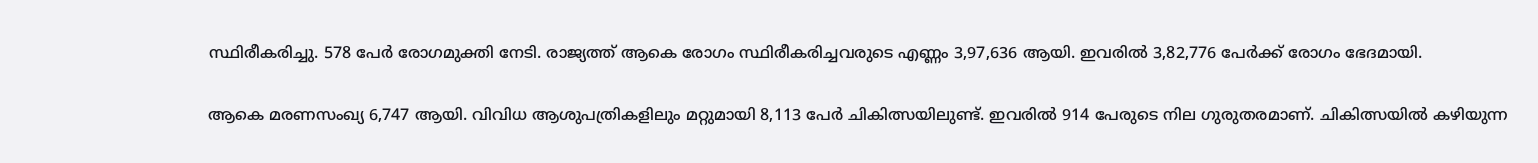സ്ഥിരീകരിച്ചു. 578 പേര്‍ രോഗമുക്തി നേടി. രാജ്യത്ത് ആകെ രോഗം സ്ഥിരീകരിച്ചവരുടെ എണ്ണം 3,97,636 ആയി. ഇവരില്‍ 3,82,776 പേര്‍ക്ക് രോഗം ഭേദമായി.

ആകെ മരണസംഖ്യ 6,747 ആയി. വിവിധ ആശുപത്രികളിലും മറ്റുമായി 8,113 പേര്‍ ചികിത്സയിലുണ്ട്. ഇവരില്‍ 914 പേരുടെ നില ഗുരുതരമാണ്. ചികിത്സയില്‍ കഴിയുന്ന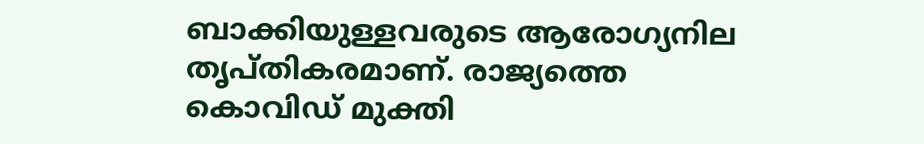ബാക്കിയുള്ളവരുടെ ആരോഗ്യനില തൃപ്തികരമാണ്. രാജ്യത്തെ കൊവിഡ് മുക്തി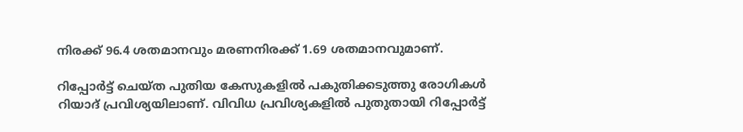നിരക്ക് 96.4 ശതമാനവും മരണനിരക്ക് 1.69 ശതമാനവുമാണ്.

റിപ്പോര്‍ട്ട് ചെയ്ത പുതിയ കേസുകളില്‍ പകുതിക്കടുത്തു രോഗികള്‍ റിയാദ് പ്രവിശ്യയിലാണ്. വിവിധ പ്രവിശ്യകളില്‍ പുതുതായി റിപ്പോര്‍ട്ട്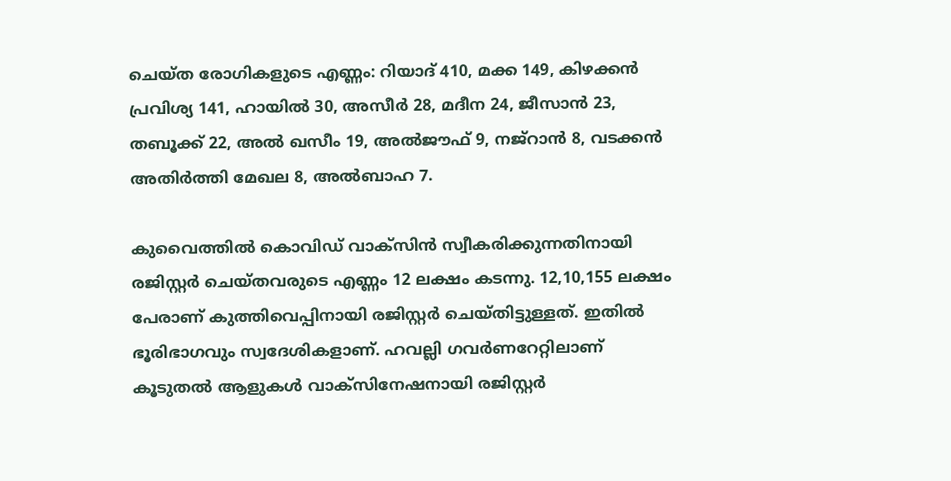ചെയ്ത രോഗികളുടെ എണ്ണം: റിയാദ് 410, മക്ക 149, കിഴക്കന്‍ പ്രവിശ്യ 141, ഹായില്‍ 30, അസീര്‍ 28, മദീന 24, ജീസാന്‍ 23, തബൂക്ക് 22, അല്‍ ഖസീം 19, അല്‍ജൗഫ് 9, നജ്‌റാന്‍ 8, വടക്കന്‍ അതിര്‍ത്തി മേഖല 8, അല്‍ബാഹ 7.

കുവൈത്തില്‍ കൊവിഡ് വാക്‌സിന്‍ സ്വീകരിക്കുന്നതിനായി രജിസ്റ്റര്‍ ചെയ്തവരുടെ എണ്ണം 12 ലക്ഷം കടന്നു. 12,10,155 ലക്ഷം പേരാണ് കുത്തിവെപ്പിനായി രജിസ്റ്റര്‍ ചെയ്തിട്ടുള്ളത്. ഇതില്‍ ഭൂരിഭാഗവും സ്വദേശികളാണ്. ഹവല്ലി ഗവര്‍ണറേറ്റിലാണ് കൂടുതല്‍ ആളുകള്‍ വാക്‌സിനേഷനായി രജിസ്റ്റര്‍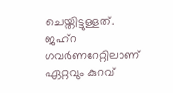ചെയ്തിട്ടുള്ളത്. ജഹ്റ ഗവര്‍ണറേറ്റിലാണ് ഏറ്റവും കുറവ്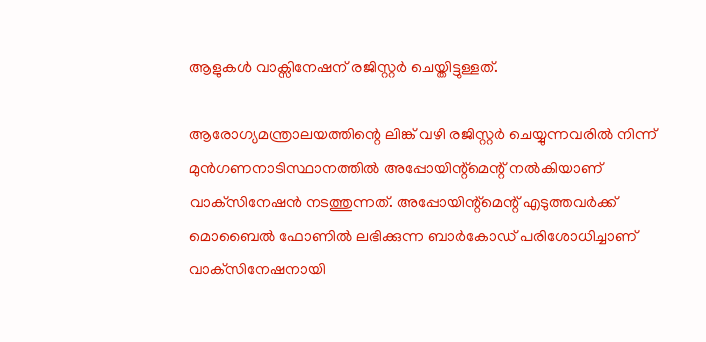ആളുകള്‍ വാക്സിനേഷന് രജിസ്റ്റര്‍ ചെയ്തിട്ടുള്ളത്.

ആരോഗ്യമന്ത്രാലയത്തിന്റെ ലിങ്ക് വഴി രജിസ്റ്റര്‍ ചെയ്യുന്നവരില്‍ നിന്ന് മുന്‍ഗണനാടിസ്ഥാനത്തില്‍ അപ്പോയിന്റ്‌മെന്റ് നല്‍കിയാണ് വാക്‌സിനേഷന്‍ നടത്തുന്നത്. അപ്പോയിന്റ്‌മെന്റ് എടുത്തവര്‍ക്ക് മൊബൈല്‍ ഫോണില്‍ ലഭിക്കുന്ന ബാര്‍കോഡ് പരിശോധിച്ചാണ് വാക്‌സിനേഷനായി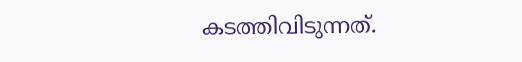കടത്തിവിടുന്നത്.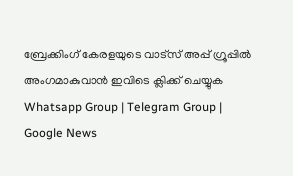ബ്രേക്കിംഗ് കേരളയുടെ വാട്സ് അപ്പ് ഗ്രൂപ്പിൽ അംഗമാകുവാൻ ഇവിടെ ക്ലിക്ക് ചെയ്യുക Whatsapp Group | Telegram Group | Google News